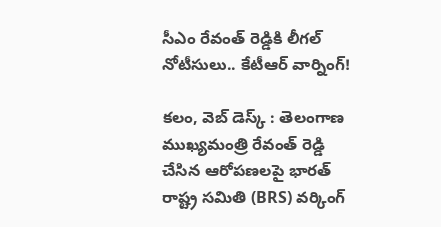సీఎం రేవంత్ రెడ్డికి లీగల్ నోటీసులు.. కేటీఆర్ వార్నింగ్!

కలం, వెబ్ డెస్క్ : తెలంగాణ ముఖ్యమంత్రి రేవంత్ రెడ్డి చేసిన ఆరోపణలపై భారత్ రాష్ట్ర సమితి (BRS) వర్కింగ్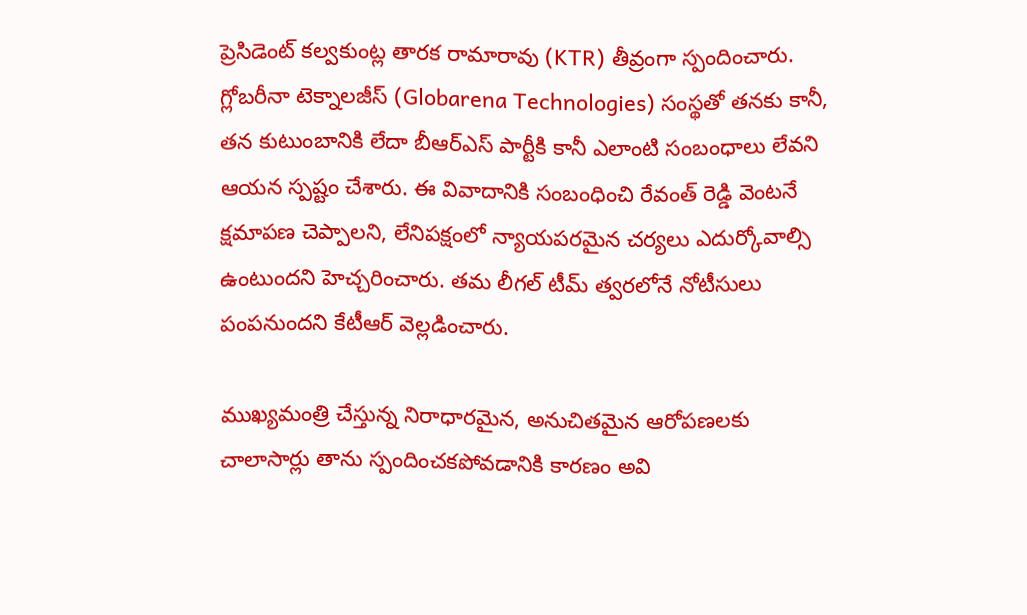ప్రెసిడెంట్ కల్వకుంట్ల తారక రామారావు (KTR) తీవ్రంగా స్పందించారు. గ్లోబరీనా టెక్నాలజీస్ (Globarena Technologies) సంస్థతో తనకు కానీ, తన కుటుంబానికి లేదా బీఆర్ఎస్ పార్టీకి కానీ ఎలాంటి సంబంధాలు లేవని ఆయన స్పష్టం చేశారు. ఈ వివాదానికి సంబంధించి రేవంత్ రెడ్డి వెంటనే క్షమాపణ చెప్పాలని, లేనిపక్షంలో న్యాయపరమైన చర్యలు ఎదుర్కోవాల్సి ఉంటుందని హెచ్చరించారు. తమ లీగల్ టీమ్ త్వరలోనే నోటీసులు పంపనుందని కేటీఆర్ వెల్లడించారు.

ముఖ్యమంత్రి చేస్తున్న నిరాధారమైన, అనుచితమైన ఆరోపణలకు చాలాసార్లు తాను స్పందించకపోవడానికి కారణం అవి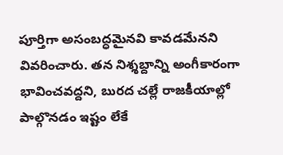పూర్తిగా అసంబద్ధమైనవి కావడమేనని వివరించారు. తన నిశ్శబ్దాన్ని అంగీకారంగా భావించవద్దని, బురద చల్లే రాజకీయాల్లో పాల్గొనడం ఇష్టం లేకే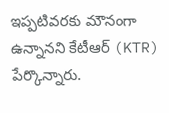ఇప్పటివరకు మౌనంగా ఉన్నానని కేటీఆర్ (KTR) పేర్కొన్నారు.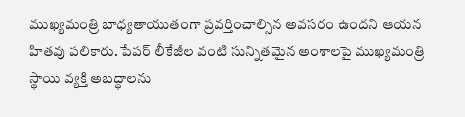ముఖ్యమంత్రి బాధ్యతాయుతంగా ప్రవర్తించాల్సిన అవసరం ఉందని ఆయన హితవు పలికారు. పేపర్ లీకేజీల వంటి సున్నితమైన అంశాలపై ముఖ్యమంత్రి స్థాయి వ్యక్తి అబద్ధాలను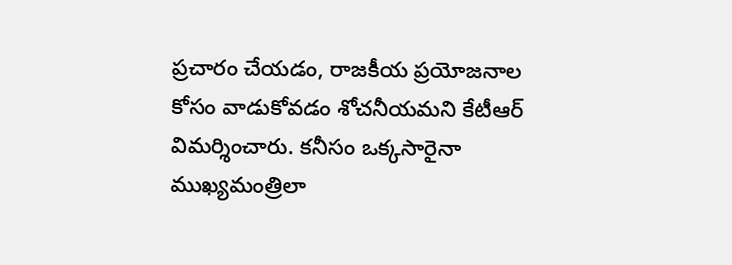ప్రచారం చేయడం, రాజకీయ ప్రయోజనాల కోసం వాడుకోవడం శోచనీయమని కేటీఆర్ విమర్శించారు. కనీసం ఒక్కసారైనా ముఖ్యమంత్రిలా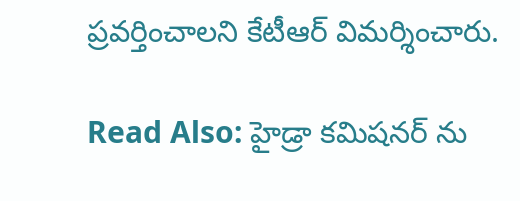ప్రవర్తించాలని కేటీఆర్ విమర్శించారు.

Read Also: హైడ్రా కమిషనర్ ను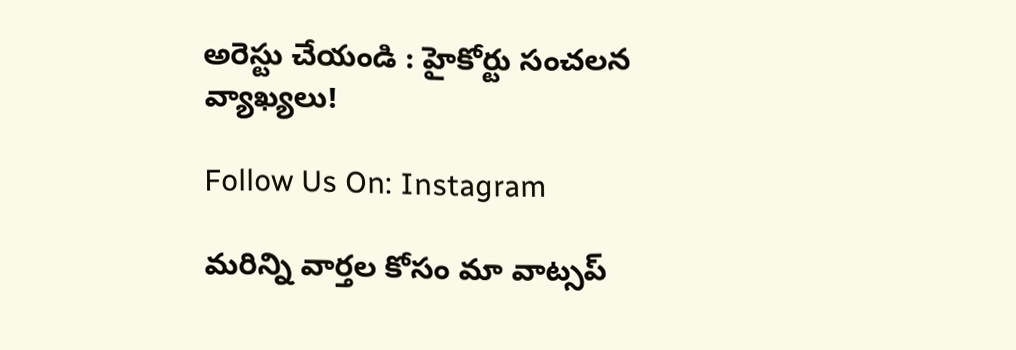అరెస్టు చేయండి : హైకోర్టు సంచలన వ్యాఖ్యలు!

Follow Us On: Instagram

మ‌రిన్ని వార్త‌ల కోసం మా వాట్స‌ప్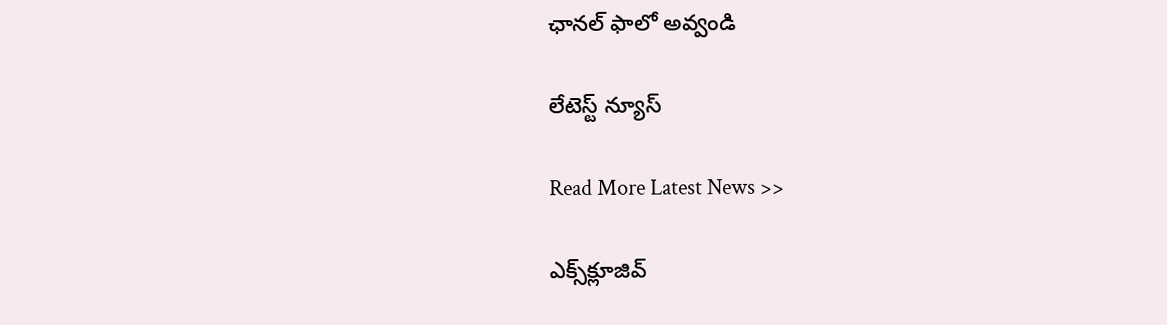ఛాన‌ల్ ఫాలో అవ్వండి

లేటెస్ట్ న్యూస్‌

Read More Latest News >>

ఎక్స్‌క్లూజివ్‌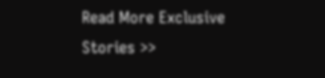Read More Exclusive Stories >>